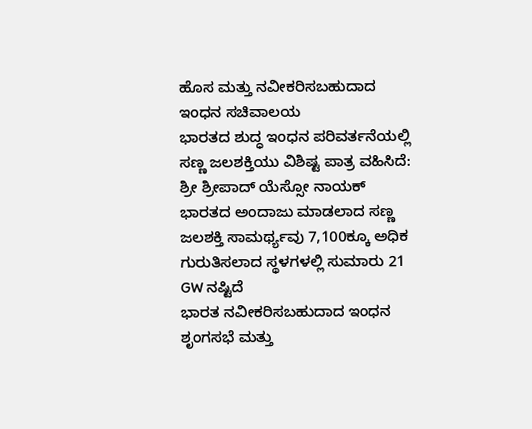ಹೊಸ ಮತ್ತು ನವೀಕರಿಸಬಹುದಾದ ಇಂಧನ ಸಚಿವಾಲಯ
ಭಾರತದ ಶುದ್ಧ ಇಂಧನ ಪರಿವರ್ತನೆಯಲ್ಲಿ ಸಣ್ಣ ಜಲಶಕ್ತಿಯು ವಿಶಿಷ್ಟ ಪಾತ್ರ ವಹಿಸಿದೆ: ಶ್ರೀ ಶ್ರೀಪಾದ್ ಯೆಸ್ಸೋ ನಾಯಕ್
ಭಾರತದ ಅಂದಾಜು ಮಾಡಲಾದ ಸಣ್ಣ ಜಲಶಕ್ತಿ ಸಾಮರ್ಥ್ಯವು 7,100ಕ್ಕೂ ಅಧಿಕ ಗುರುತಿಸಲಾದ ಸ್ಥಳಗಳಲ್ಲಿ ಸುಮಾರು 21 GW ನಷ್ಟಿದೆ
ಭಾರತ ನವೀಕರಿಸಬಹುದಾದ ಇಂಧನ ಶೃಂಗಸಭೆ ಮತ್ತು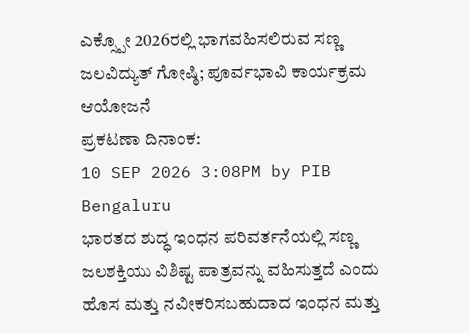ಎಕ್ಸ್ಪೋ 2026ರಲ್ಲಿ ಭಾಗವಹಿಸಲಿರುವ ಸಣ್ಣ ಜಲವಿದ್ಯುತ್ ಗೋಷ್ಠಿ; ಪೂರ್ವಭಾವಿ ಕಾರ್ಯಕ್ರಮ ಆಯೋಜನೆ
ಪ್ರಕಟಣಾ ದಿನಾಂಕ:
10 SEP 2026 3:08PM by PIB Bengaluru
ಭಾರತದ ಶುದ್ಧ ಇಂಧನ ಪರಿವರ್ತನೆಯಲ್ಲಿ ಸಣ್ಣ ಜಲಶಕ್ತಿಯು ವಿಶಿಷ್ಟ ಪಾತ್ರವನ್ನು ವಹಿಸುತ್ತದೆ ಎಂದು ಹೊಸ ಮತ್ತು ನವೀಕರಿಸಬಹುದಾದ ಇಂಧನ ಮತ್ತು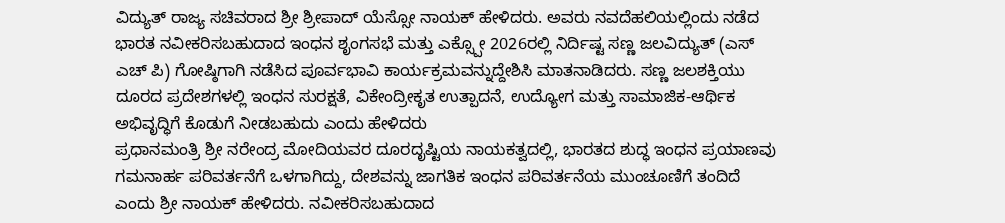ವಿದ್ಯುತ್ ರಾಜ್ಯ ಸಚಿವರಾದ ಶ್ರೀ ಶ್ರೀಪಾದ್ ಯೆಸ್ಸೋ ನಾಯಕ್ ಹೇಳಿದರು. ಅವರು ನವದೆಹಲಿಯಲ್ಲಿಂದು ನಡೆದ ಭಾರತ ನವೀಕರಿಸಬಹುದಾದ ಇಂಧನ ಶೃಂಗಸಭೆ ಮತ್ತು ಎಕ್ಸ್ಪೋ 2026ರಲ್ಲಿ ನಿರ್ದಿಷ್ಟ ಸಣ್ಣ ಜಲವಿದ್ಯುತ್ (ಎಸ್ ಎಚ್ ಪಿ) ಗೋಷ್ಠಿಗಾಗಿ ನಡೆಸಿದ ಪೂರ್ವಭಾವಿ ಕಾರ್ಯಕ್ರಮವನ್ನುದ್ದೇಶಿಸಿ ಮಾತನಾಡಿದರು. ಸಣ್ಣ ಜಲಶಕ್ತಿಯು ದೂರದ ಪ್ರದೇಶಗಳಲ್ಲಿ ಇಂಧನ ಸುರಕ್ಷತೆ, ವಿಕೇಂದ್ರೀಕೃತ ಉತ್ಪಾದನೆ, ಉದ್ಯೋಗ ಮತ್ತು ಸಾಮಾಜಿಕ-ಆರ್ಥಿಕ ಅಭಿವೃದ್ಧಿಗೆ ಕೊಡುಗೆ ನೀಡಬಹುದು ಎಂದು ಹೇಳಿದರು
ಪ್ರಧಾನಮಂತ್ರಿ ಶ್ರೀ ನರೇಂದ್ರ ಮೋದಿಯವರ ದೂರದೃಷ್ಟಿಯ ನಾಯಕತ್ವದಲ್ಲಿ, ಭಾರತದ ಶುದ್ಧ ಇಂಧನ ಪ್ರಯಾಣವು ಗಮನಾರ್ಹ ಪರಿವರ್ತನೆಗೆ ಒಳಗಾಗಿದ್ದು, ದೇಶವನ್ನು ಜಾಗತಿಕ ಇಂಧನ ಪರಿವರ್ತನೆಯ ಮುಂಚೂಣಿಗೆ ತಂದಿದೆ ಎಂದು ಶ್ರೀ ನಾಯಕ್ ಹೇಳಿದರು. ನವೀಕರಿಸಬಹುದಾದ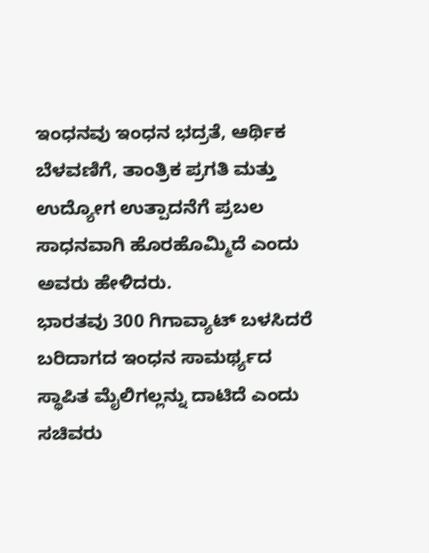ಇಂಧನವು ಇಂಧನ ಭದ್ರತೆ, ಆರ್ಥಿಕ ಬೆಳವಣಿಗೆ, ತಾಂತ್ರಿಕ ಪ್ರಗತಿ ಮತ್ತು ಉದ್ಯೋಗ ಉತ್ಪಾದನೆಗೆ ಪ್ರಬಲ ಸಾಧನವಾಗಿ ಹೊರಹೊಮ್ಮಿದೆ ಎಂದು ಅವರು ಹೇಳಿದರು.
ಭಾರತವು 300 ಗಿಗಾವ್ಯಾಟ್ ಬಳಸಿದರೆ ಬರಿದಾಗದ ಇಂಧನ ಸಾಮರ್ಥ್ಯದ ಸ್ಥಾಪಿತ ಮೈಲಿಗಲ್ಲನ್ನು ದಾಟಿದೆ ಎಂದು ಸಚಿವರು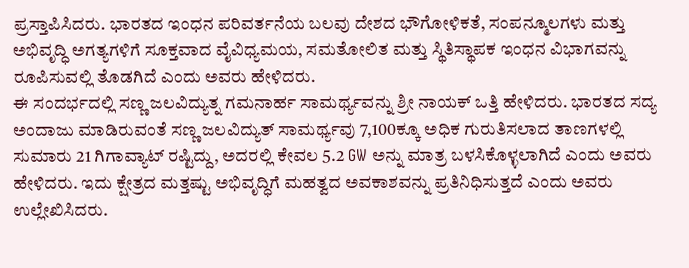ಪ್ರಸ್ತಾಪಿಸಿದರು. ಭಾರತದ ಇಂಧನ ಪರಿವರ್ತನೆಯ ಬಲವು ದೇಶದ ಭೌಗೋಳಿಕತೆ, ಸಂಪನ್ಮೂಲಗಳು ಮತ್ತು ಅಭಿವೃದ್ಧಿ ಅಗತ್ಯಗಳಿಗೆ ಸೂಕ್ತವಾದ ವೈವಿಧ್ಯಮಯ, ಸಮತೋಲಿತ ಮತ್ತು ಸ್ಥಿತಿಸ್ಥಾಪಕ ಇಂಧನ ವಿಭಾಗವನ್ನು ರೂಪಿಸುವಲ್ಲಿ ತೊಡಗಿದೆ ಎಂದು ಅವರು ಹೇಳಿದರು.
ಈ ಸಂದರ್ಭದಲ್ಲಿ ಸಣ್ಣ ಜಲವಿದ್ಯುತ್ನ ಗಮನಾರ್ಹ ಸಾಮರ್ಥ್ಯವನ್ನು ಶ್ರೀ ನಾಯಕ್ ಒತ್ತಿ ಹೇಳಿದರು. ಭಾರತದ ಸದ್ಯ ಅಂದಾಜು ಮಾಡಿರುವಂತೆ ಸಣ್ಣ ಜಲವಿದ್ಯುತ್ ಸಾಮರ್ಥ್ಯವು 7,100ಕ್ಕೂ ಅಧಿಕ ಗುರುತಿಸಲಾದ ತಾಣಗಳಲ್ಲಿ ಸುಮಾರು 21 ಗಿಗಾವ್ಯಾಟ್ ರಷ್ಟಿದ್ದು, ಅದರಲ್ಲಿ ಕೇವಲ 5.2 GW ಅನ್ನು ಮಾತ್ರ ಬಳಸಿಕೊಳ್ಳಲಾಗಿದೆ ಎಂದು ಅವರು ಹೇಳಿದರು. ಇದು ಕ್ಷೇತ್ರದ ಮತ್ತಷ್ಟು ಅಭಿವೃದ್ಧಿಗೆ ಮಹತ್ವದ ಅವಕಾಶವನ್ನು ಪ್ರತಿನಿಧಿಸುತ್ತದೆ ಎಂದು ಅವರು ಉಲ್ಲೇಖಿಸಿದರು.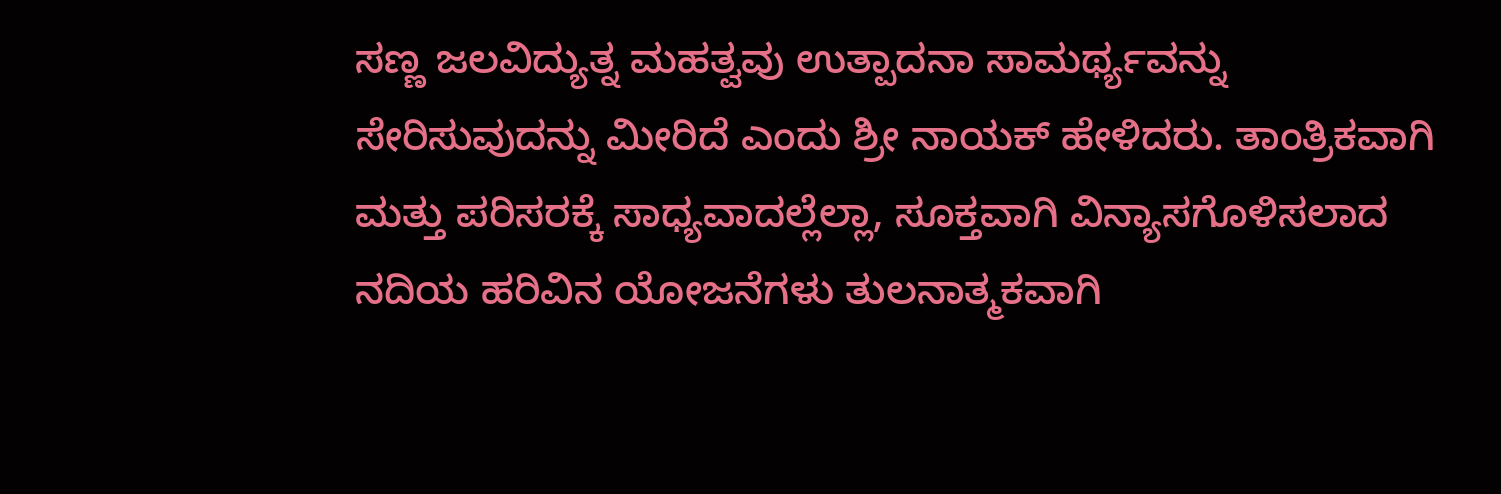ಸಣ್ಣ ಜಲವಿದ್ಯುತ್ನ ಮಹತ್ವವು ಉತ್ಪಾದನಾ ಸಾಮರ್ಥ್ಯವನ್ನು ಸೇರಿಸುವುದನ್ನು ಮೀರಿದೆ ಎಂದು ಶ್ರೀ ನಾಯಕ್ ಹೇಳಿದರು. ತಾಂತ್ರಿಕವಾಗಿ ಮತ್ತು ಪರಿಸರಕ್ಕೆ ಸಾಧ್ಯವಾದಲ್ಲೆಲ್ಲಾ, ಸೂಕ್ತವಾಗಿ ವಿನ್ಯಾಸಗೊಳಿಸಲಾದ ನದಿಯ ಹರಿವಿನ ಯೋಜನೆಗಳು ತುಲನಾತ್ಮಕವಾಗಿ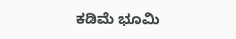ಕಡಿಮೆ ಭೂಮಿ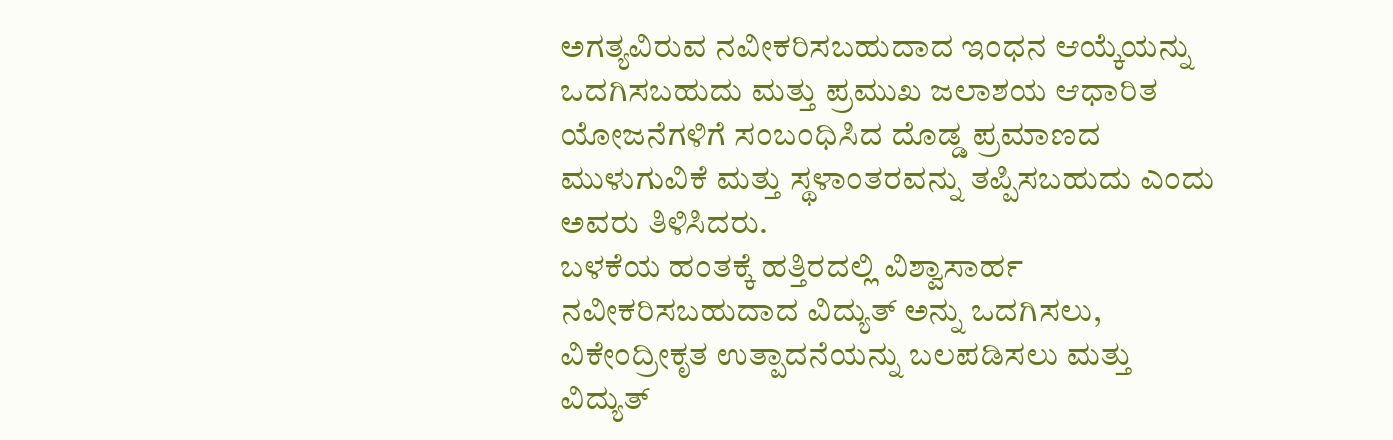ಅಗತ್ಯವಿರುವ ನವೀಕರಿಸಬಹುದಾದ ಇಂಧನ ಆಯ್ಕೆಯನ್ನು ಒದಗಿಸಬಹುದು ಮತ್ತು ಪ್ರಮುಖ ಜಲಾಶಯ ಆಧಾರಿತ ಯೋಜನೆಗಳಿಗೆ ಸಂಬಂಧಿಸಿದ ದೊಡ್ಡ ಪ್ರಮಾಣದ ಮುಳುಗುವಿಕೆ ಮತ್ತು ಸ್ಥಳಾಂತರವನ್ನು ತಪ್ಪಿಸಬಹುದು ಎಂದು ಅವರು ತಿಳಿಸಿದರು.
ಬಳಕೆಯ ಹಂತಕ್ಕೆ ಹತ್ತಿರದಲ್ಲಿ ವಿಶ್ವಾಸಾರ್ಹ ನವೀಕರಿಸಬಹುದಾದ ವಿದ್ಯುತ್ ಅನ್ನು ಒದಗಿಸಲು, ವಿಕೇಂದ್ರೀಕೃತ ಉತ್ಪಾದನೆಯನ್ನು ಬಲಪಡಿಸಲು ಮತ್ತು ವಿದ್ಯುತ್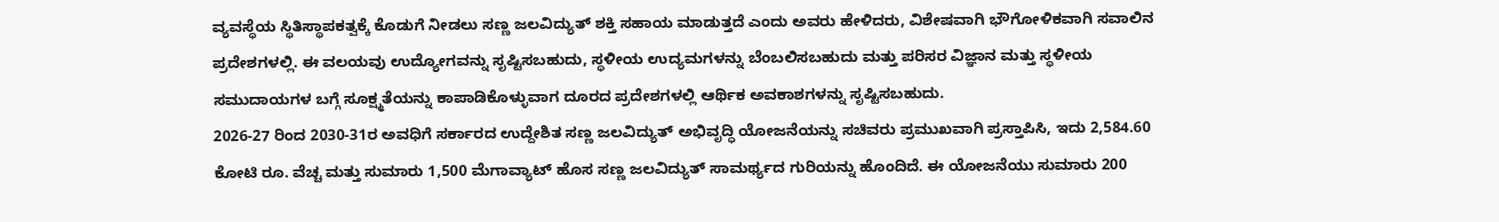ವ್ಯವಸ್ಥೆಯ ಸ್ಥಿತಿಸ್ಥಾಪಕತ್ವಕ್ಕೆ ಕೊಡುಗೆ ನೀಡಲು ಸಣ್ಣ ಜಲವಿದ್ಯುತ್ ಶಕ್ತಿ ಸಹಾಯ ಮಾಡುತ್ತದೆ ಎಂದು ಅವರು ಹೇಳಿದರು, ವಿಶೇಷವಾಗಿ ಭೌಗೋಳಿಕವಾಗಿ ಸವಾಲಿನ ಪ್ರದೇಶಗಳಲ್ಲಿ. ಈ ವಲಯವು ಉದ್ಯೋಗವನ್ನು ಸೃಷ್ಟಿಸಬಹುದು, ಸ್ಥಳೀಯ ಉದ್ಯಮಗಳನ್ನು ಬೆಂಬಲಿಸಬಹುದು ಮತ್ತು ಪರಿಸರ ವಿಜ್ಞಾನ ಮತ್ತು ಸ್ಥಳೀಯ ಸಮುದಾಯಗಳ ಬಗ್ಗೆ ಸೂಕ್ಷ್ಮತೆಯನ್ನು ಕಾಪಾಡಿಕೊಳ್ಳುವಾಗ ದೂರದ ಪ್ರದೇಶಗಳಲ್ಲಿ ಆರ್ಥಿಕ ಅವಕಾಶಗಳನ್ನು ಸೃಷ್ಟಿಸಬಹುದು.
2026-27 ರಿಂದ 2030-31ರ ಅವಧಿಗೆ ಸರ್ಕಾರದ ಉದ್ದೇಶಿತ ಸಣ್ಣ ಜಲವಿದ್ಯುತ್ ಅಭಿವೃದ್ಧಿ ಯೋಜನೆಯನ್ನು ಸಚಿವರು ಪ್ರಮುಖವಾಗಿ ಪ್ರಸ್ತಾಪಿಸಿ, ಇದು 2,584.60 ಕೋಟಿ ರೂ. ವೆಚ್ಚ ಮತ್ತು ಸುಮಾರು 1,500 ಮೆಗಾವ್ಯಾಟ್ ಹೊಸ ಸಣ್ಣ ಜಲವಿದ್ಯುತ್ ಸಾಮರ್ಥ್ಯದ ಗುರಿಯನ್ನು ಹೊಂದಿದೆ. ಈ ಯೋಜನೆಯು ಸುಮಾರು 200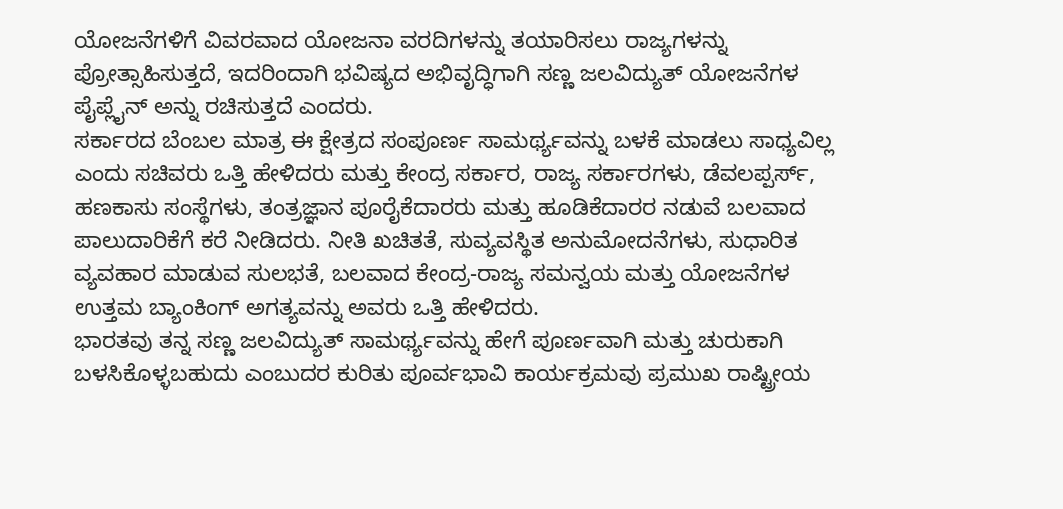ಯೋಜನೆಗಳಿಗೆ ವಿವರವಾದ ಯೋಜನಾ ವರದಿಗಳನ್ನು ತಯಾರಿಸಲು ರಾಜ್ಯಗಳನ್ನು ಪ್ರೋತ್ಸಾಹಿಸುತ್ತದೆ, ಇದರಿಂದಾಗಿ ಭವಿಷ್ಯದ ಅಭಿವೃದ್ಧಿಗಾಗಿ ಸಣ್ಣ ಜಲವಿದ್ಯುತ್ ಯೋಜನೆಗಳ ಪೈಪ್ಲೈನ್ ಅನ್ನು ರಚಿಸುತ್ತದೆ ಎಂದರು.
ಸರ್ಕಾರದ ಬೆಂಬಲ ಮಾತ್ರ ಈ ಕ್ಷೇತ್ರದ ಸಂಪೂರ್ಣ ಸಾಮರ್ಥ್ಯವನ್ನು ಬಳಕೆ ಮಾಡಲು ಸಾಧ್ಯವಿಲ್ಲ ಎಂದು ಸಚಿವರು ಒತ್ತಿ ಹೇಳಿದರು ಮತ್ತು ಕೇಂದ್ರ ಸರ್ಕಾರ, ರಾಜ್ಯ ಸರ್ಕಾರಗಳು, ಡೆವಲಪ್ಪರ್ಸ್, ಹಣಕಾಸು ಸಂಸ್ಥೆಗಳು, ತಂತ್ರಜ್ಞಾನ ಪೂರೈಕೆದಾರರು ಮತ್ತು ಹೂಡಿಕೆದಾರರ ನಡುವೆ ಬಲವಾದ ಪಾಲುದಾರಿಕೆಗೆ ಕರೆ ನೀಡಿದರು. ನೀತಿ ಖಚಿತತೆ, ಸುವ್ಯವಸ್ಥಿತ ಅನುಮೋದನೆಗಳು, ಸುಧಾರಿತ ವ್ಯವಹಾರ ಮಾಡುವ ಸುಲಭತೆ, ಬಲವಾದ ಕೇಂದ್ರ-ರಾಜ್ಯ ಸಮನ್ವಯ ಮತ್ತು ಯೋಜನೆಗಳ ಉತ್ತಮ ಬ್ಯಾಂಕಿಂಗ್ ಅಗತ್ಯವನ್ನು ಅವರು ಒತ್ತಿ ಹೇಳಿದರು.
ಭಾರತವು ತನ್ನ ಸಣ್ಣ ಜಲವಿದ್ಯುತ್ ಸಾಮರ್ಥ್ಯವನ್ನು ಹೇಗೆ ಪೂರ್ಣವಾಗಿ ಮತ್ತು ಚುರುಕಾಗಿ ಬಳಸಿಕೊಳ್ಳಬಹುದು ಎಂಬುದರ ಕುರಿತು ಪೂರ್ವಭಾವಿ ಕಾರ್ಯಕ್ರಮವು ಪ್ರಮುಖ ರಾಷ್ಟ್ರೀಯ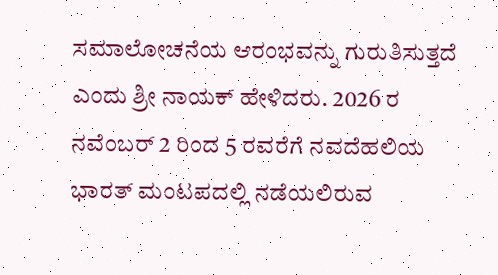ಸಮಾಲೋಚನೆಯ ಆರಂಭವನ್ನು ಗುರುತಿಸುತ್ತದೆ ಎಂದು ಶ್ರೀ ನಾಯಕ್ ಹೇಳಿದರು. 2026 ರ ನವೆಂಬರ್ 2 ರಿಂದ 5 ರವರೆಗೆ ನವದೆಹಲಿಯ ಭಾರತ್ ಮಂಟಪದಲ್ಲಿ ನಡೆಯಲಿರುವ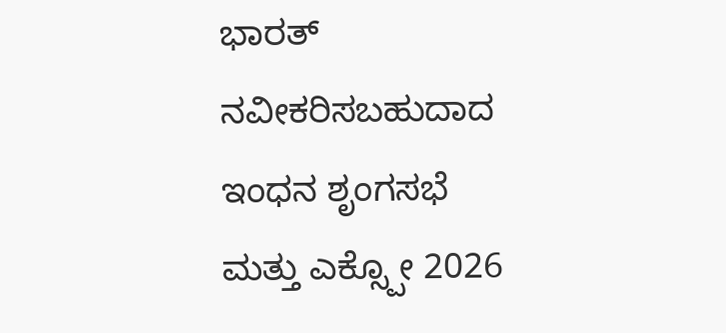ಭಾರತ್ ನವೀಕರಿಸಬಹುದಾದ ಇಂಧನ ಶೃಂಗಸಭೆ ಮತ್ತು ಎಕ್ಸ್ಪೋ 2026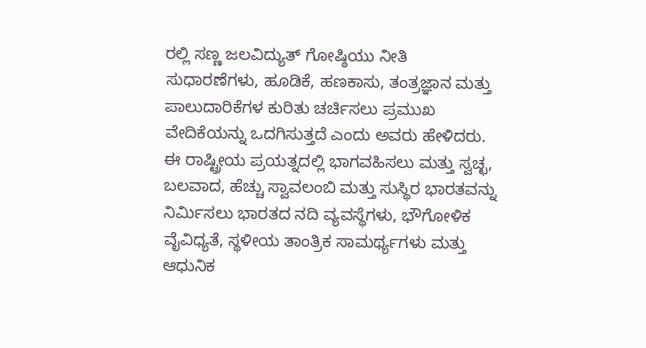ರಲ್ಲಿ ಸಣ್ಣ ಜಲವಿದ್ಯುತ್ ಗೋಷ್ಠಿಯು ನೀತಿ ಸುಧಾರಣೆಗಳು, ಹೂಡಿಕೆ, ಹಣಕಾಸು, ತಂತ್ರಜ್ಞಾನ ಮತ್ತು ಪಾಲುದಾರಿಕೆಗಳ ಕುರಿತು ಚರ್ಚಿಸಲು ಪ್ರಮುಖ ವೇದಿಕೆಯನ್ನು ಒದಗಿಸುತ್ತದೆ ಎಂದು ಅವರು ಹೇಳಿದರು.
ಈ ರಾಷ್ಟ್ರೀಯ ಪ್ರಯತ್ನದಲ್ಲಿ ಭಾಗವಹಿಸಲು ಮತ್ತು ಸ್ವಚ್ಛ, ಬಲವಾದ, ಹೆಚ್ಚು ಸ್ವಾವಲಂಬಿ ಮತ್ತು ಸುಸ್ಥಿರ ಭಾರತವನ್ನು ನಿರ್ಮಿಸಲು ಭಾರತದ ನದಿ ವ್ಯವಸ್ಥೆಗಳು, ಭೌಗೋಳಿಕ ವೈವಿಧ್ಯತೆ, ಸ್ಥಳೀಯ ತಾಂತ್ರಿಕ ಸಾಮರ್ಥ್ಯಗಳು ಮತ್ತು ಆಧುನಿಕ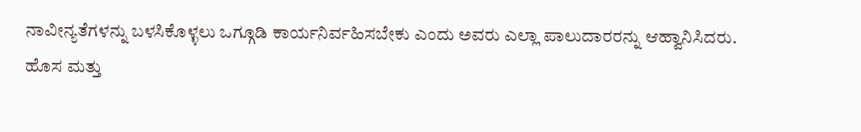ನಾವೀನ್ಯತೆಗಳನ್ನು ಬಳಸಿಕೊಳ್ಳಲು ಒಗ್ಗೂಡಿ ಕಾರ್ಯನಿರ್ವಹಿಸಬೇಕು ಎಂದು ಅವರು ಎಲ್ಲಾ ಪಾಲುದಾರರನ್ನು ಆಹ್ವಾನಿಸಿದರು.
ಹೊಸ ಮತ್ತು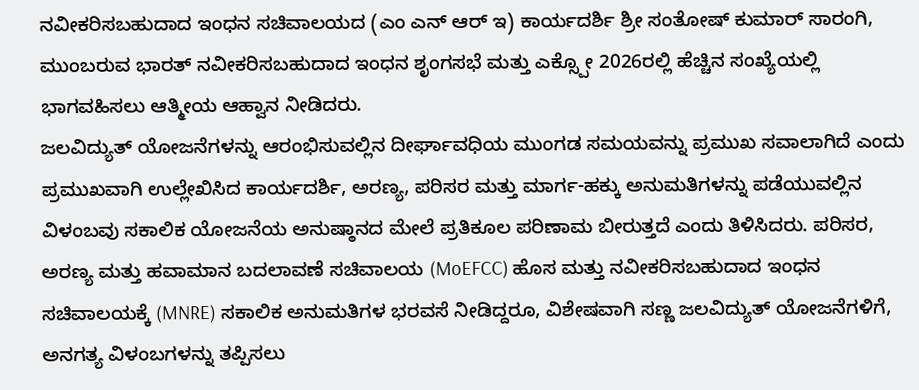ನವೀಕರಿಸಬಹುದಾದ ಇಂಧನ ಸಚಿವಾಲಯದ (ಎಂ ಎನ್ ಆರ್ ಇ) ಕಾರ್ಯದರ್ಶಿ ಶ್ರೀ ಸಂತೋಷ್ ಕುಮಾರ್ ಸಾರಂಗಿ, ಮುಂಬರುವ ಭಾರತ್ ನವೀಕರಿಸಬಹುದಾದ ಇಂಧನ ಶೃಂಗಸಭೆ ಮತ್ತು ಎಕ್ಸ್ಪೋ 2026ರಲ್ಲಿ ಹೆಚ್ಚಿನ ಸಂಖ್ಯೆಯಲ್ಲಿ ಭಾಗವಹಿಸಲು ಆತ್ಮೀಯ ಆಹ್ವಾನ ನೀಡಿದರು.
ಜಲವಿದ್ಯುತ್ ಯೋಜನೆಗಳನ್ನು ಆರಂಭಿಸುವಲ್ಲಿನ ದೀರ್ಘಾವಧಿಯ ಮುಂಗಡ ಸಮಯವನ್ನು ಪ್ರಮುಖ ಸವಾಲಾಗಿದೆ ಎಂದು ಪ್ರಮುಖವಾಗಿ ಉಲ್ಲೇಖಿಸಿದ ಕಾರ್ಯದರ್ಶಿ, ಅರಣ್ಯ, ಪರಿಸರ ಮತ್ತು ಮಾರ್ಗ-ಹಕ್ಕು ಅನುಮತಿಗಳನ್ನು ಪಡೆಯುವಲ್ಲಿನ ವಿಳಂಬವು ಸಕಾಲಿಕ ಯೋಜನೆಯ ಅನುಷ್ಠಾನದ ಮೇಲೆ ಪ್ರತಿಕೂಲ ಪರಿಣಾಮ ಬೀರುತ್ತದೆ ಎಂದು ತಿಳಿಸಿದರು. ಪರಿಸರ, ಅರಣ್ಯ ಮತ್ತು ಹವಾಮಾನ ಬದಲಾವಣೆ ಸಚಿವಾಲಯ (MoEFCC) ಹೊಸ ಮತ್ತು ನವೀಕರಿಸಬಹುದಾದ ಇಂಧನ ಸಚಿವಾಲಯಕ್ಕೆ (MNRE) ಸಕಾಲಿಕ ಅನುಮತಿಗಳ ಭರವಸೆ ನೀಡಿದ್ದರೂ, ವಿಶೇಷವಾಗಿ ಸಣ್ಣ ಜಲವಿದ್ಯುತ್ ಯೋಜನೆಗಳಿಗೆ, ಅನಗತ್ಯ ವಿಳಂಬಗಳನ್ನು ತಪ್ಪಿಸಲು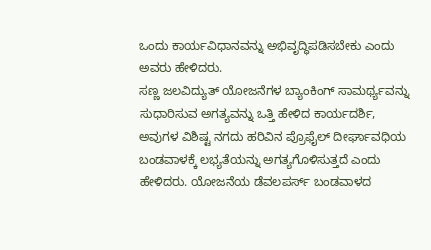ಒಂದು ಕಾರ್ಯವಿಧಾನವನ್ನು ಅಭಿವೃದ್ಧಿಪಡಿಸಬೇಕು ಎಂದು ಅವರು ಹೇಳಿದರು.
ಸಣ್ಣ ಜಲವಿದ್ಯುತ್ ಯೋಜನೆಗಳ ಬ್ಯಾಂಕಿಂಗ್ ಸಾಮರ್ಥ್ಯವನ್ನು ಸುಧಾರಿಸುವ ಅಗತ್ಯವನ್ನು ಒತ್ತಿ ಹೇಳಿದ ಕಾರ್ಯದರ್ಶಿ, ಅವುಗಳ ವಿಶಿಷ್ಟ ನಗದು ಹರಿವಿನ ಪ್ರೊಫೈಲ್ ದೀರ್ಘಾವಧಿಯ ಬಂಡವಾಳಕ್ಕೆ ಲಭ್ಯತೆಯನ್ನು ಅಗತ್ಯಗೊಳಿಸುತ್ತದೆ ಎಂದು ಹೇಳಿದರು. ಯೋಜನೆಯ ಡೆವಲಪರ್ಸ್ ಬಂಡವಾಳದ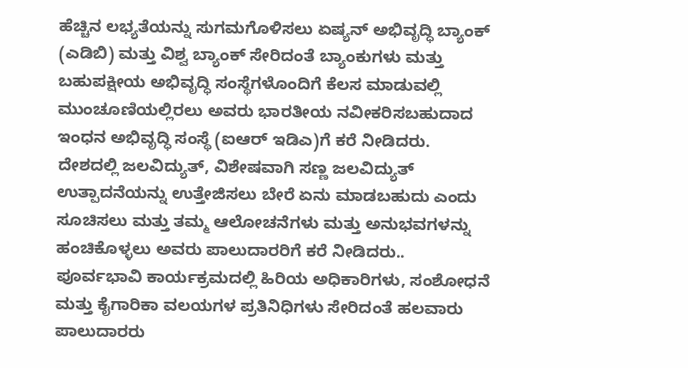ಹೆಚ್ಚಿನ ಲಭ್ಯತೆಯನ್ನು ಸುಗಮಗೊಳಿಸಲು ಏಷ್ಯನ್ ಅಭಿವೃದ್ಧಿ ಬ್ಯಾಂಕ್ (ಎಡಿಬಿ) ಮತ್ತು ವಿಶ್ವ ಬ್ಯಾಂಕ್ ಸೇರಿದಂತೆ ಬ್ಯಾಂಕುಗಳು ಮತ್ತು ಬಹುಪಕ್ಷೀಯ ಅಭಿವೃದ್ಧಿ ಸಂಸ್ಥೆಗಳೊಂದಿಗೆ ಕೆಲಸ ಮಾಡುವಲ್ಲಿ ಮುಂಚೂಣಿಯಲ್ಲಿರಲು ಅವರು ಭಾರತೀಯ ನವೀಕರಿಸಬಹುದಾದ ಇಂಧನ ಅಭಿವೃದ್ಧಿ ಸಂಸ್ಥೆ (ಐಆರ್ ಇಡಿಎ)ಗೆ ಕರೆ ನೀಡಿದರು.
ದೇಶದಲ್ಲಿ ಜಲವಿದ್ಯುತ್, ವಿಶೇಷವಾಗಿ ಸಣ್ಣ ಜಲವಿದ್ಯುತ್ ಉತ್ಪಾದನೆಯನ್ನು ಉತ್ತೇಜಿಸಲು ಬೇರೆ ಏನು ಮಾಡಬಹುದು ಎಂದು ಸೂಚಿಸಲು ಮತ್ತು ತಮ್ಮ ಆಲೋಚನೆಗಳು ಮತ್ತು ಅನುಭವಗಳನ್ನು ಹಂಚಿಕೊಳ್ಳಲು ಅವರು ಪಾಲುದಾರರಿಗೆ ಕರೆ ನೀಡಿದರು..
ಪೂರ್ವಭಾವಿ ಕಾರ್ಯಕ್ರಮದಲ್ಲಿ ಹಿರಿಯ ಅಧಿಕಾರಿಗಳು, ಸಂಶೋಧನೆ ಮತ್ತು ಕೈಗಾರಿಕಾ ವಲಯಗಳ ಪ್ರತಿನಿಧಿಗಳು ಸೇರಿದಂತೆ ಹಲವಾರು ಪಾಲುದಾರರು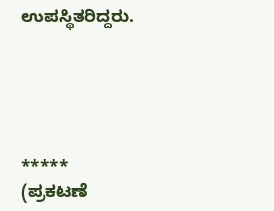ಉಪಸ್ಥಿತರಿದ್ದರು.





*****
(ಪ್ರಕಟಣೆ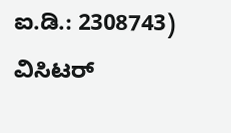ಐ.ಡಿ.: 2308743)
ವಿಸಿಟರ್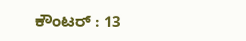ಕೌಂಟರ್ : 13